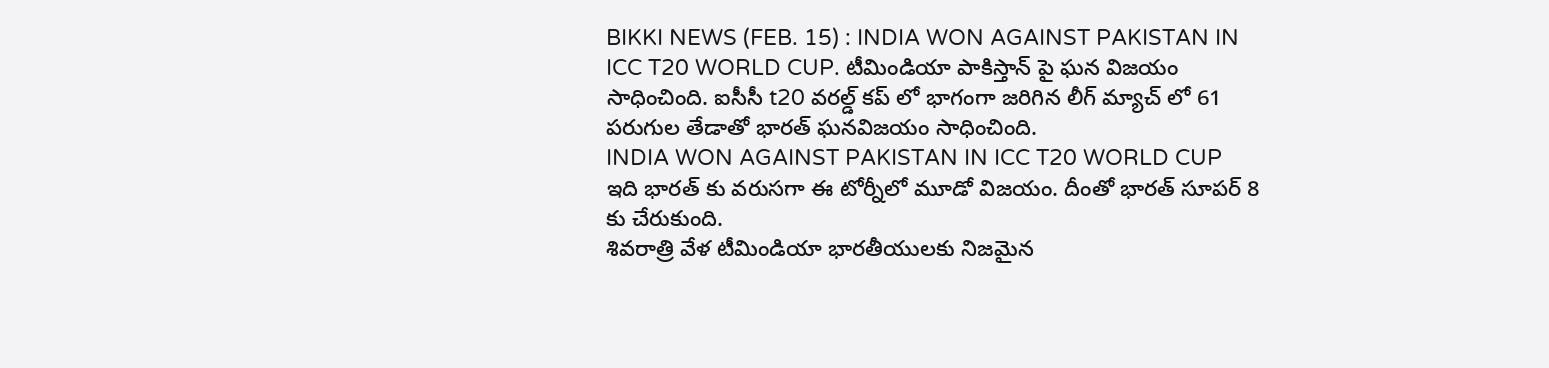BIKKI NEWS (FEB. 15) : INDIA WON AGAINST PAKISTAN IN ICC T20 WORLD CUP. టీమిండియా పాకిస్తాన్ పై ఘన విజయం సాధించింది. ఐసీసీ t20 వరల్డ్ కప్ లో భాగంగా జరిగిన లీగ్ మ్యాచ్ లో 61 పరుగుల తేడాతో భారత్ ఘనవిజయం సాధించింది.
INDIA WON AGAINST PAKISTAN IN ICC T20 WORLD CUP
ఇది భారత్ కు వరుసగా ఈ టోర్నీలో మూడో విజయం. దీంతో భారత్ సూపర్ 8 కు చేరుకుంది.
శివరాత్రి వేళ టీమిండియా భారతీయులకు నిజమైన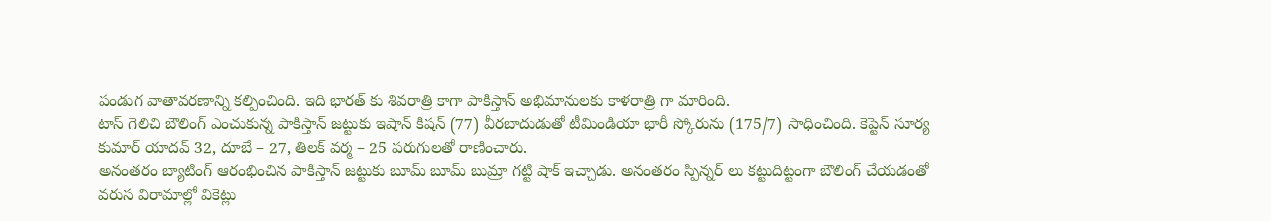పండుగ వాతావరణాన్ని కల్పించింది. ఇది భారత్ కు శివరాత్రి కాగా పాకిస్తాన్ అభిమానులకు కాళరాత్రి గా మారింది.
టాస్ గెలిచి బౌలింగ్ ఎంచుకున్న పాకిస్తాన్ జట్టుకు ఇషాన్ కిషన్ (77) వీరబాదుడుతో టీమిండియా భారీ స్కోరును (175/7) సాధించింది. కెప్టెన్ సూర్య కుమార్ యాదవ్ 32, దూబే – 27, తిలక్ వర్మ – 25 పరుగులతో రాణించారు.
అనంతరం బ్యాటింగ్ ఆరంభించిన పాకిస్తాన్ జట్టుకు బూమ్ బూమ్ బుమ్రా గట్టి షాక్ ఇచ్చాడు. అనంతరం స్పిన్నర్ లు కట్టుదిట్టంగా బౌలింగ్ చేయడంతో వరుస విరామాల్లో వికెట్లు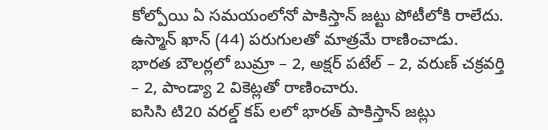కోల్పోయి ఏ సమయంలోనో పాకిస్తాన్ జట్టు పోటీలోకి రాలేదు. ఉస్మాన్ ఖాన్ (44) పరుగులతో మాత్రమే రాణించాడు.
భారత బౌలర్లలో బుమ్రా – 2, అక్షర్ పటేల్ – 2, వరుణ్ చక్రవర్తి – 2, పాండ్యా 2 వికెట్లతో రాణించారు.
ఐసిసి టి20 వరల్డ్ కప్ లలో భారత్ పాకిస్తాన్ జట్లు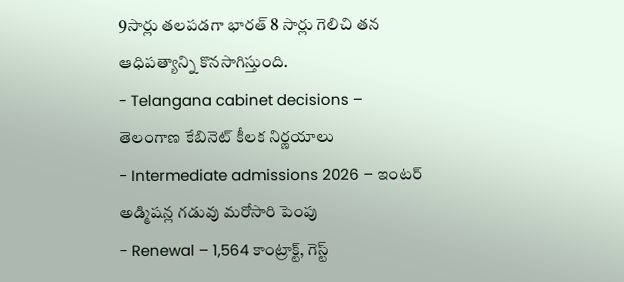9సార్లు తలపడగా భారత్ 8 సార్లు గెలిచి తన ఆధిపత్యాన్ని కొనసాగిస్తుంది.
- Telangana cabinet decisions – తెలంగాణ కేబినెట్ కీలక నిర్ణయాలు
- Intermediate admissions 2026 – ఇంటర్ అడ్మిషన్ల గడువు మరోసారి పెంపు
- Renewal – 1,564 కాంట్రాక్ట్, గెస్ట్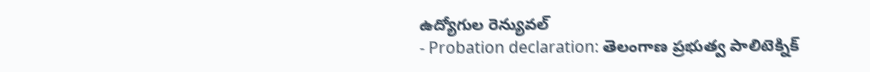ఉద్యోగుల రెన్యువల్
- Probation declaration: తెలంగాణ ప్రభుత్వ పాలిటెక్నిక్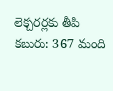లెక్చరర్లకు తీపి కబురు: 367 మంది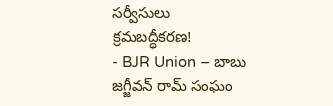సర్వీసులు క్రమబద్ధీకరణ!
- BJR Union – బాబు జగ్జీవన్ రామ్ సంఘం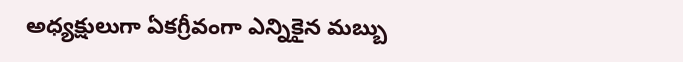అధ్యక్షులుగా ఏకగ్రీవంగా ఎన్నికైన మబ్బు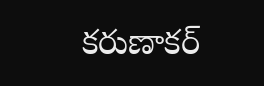కరుణాకర్